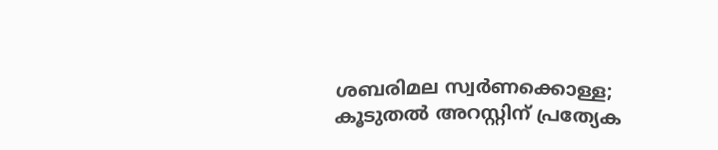ശബരിമല സ്വര്‍ണക്കൊള്ള; കൂടുതല്‍ അറസ്റ്റിന് പ്രത്യേക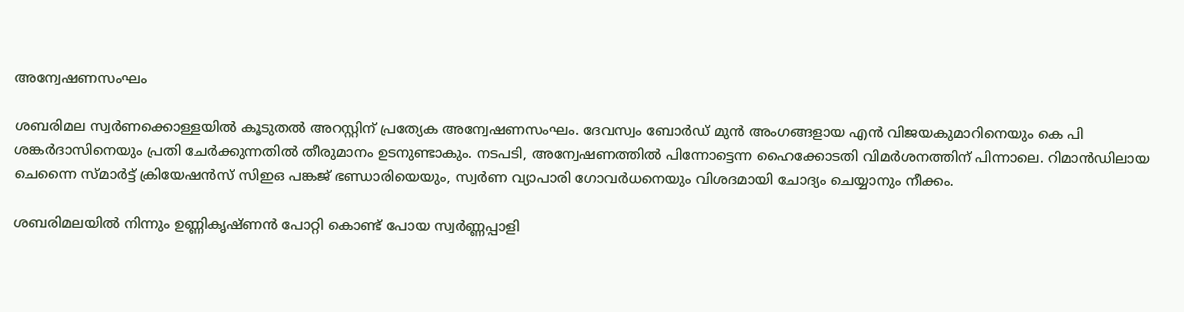അന്വേഷണസംഘം

ശബരിമല സ്വര്‍ണക്കൊള്ളയില്‍ കൂടുതല്‍ അറസ്റ്റിന് പ്രത്യേക അന്വേഷണസംഘം. ദേവസ്വം ബോര്‍ഡ് മുന്‍ അംഗങ്ങളായ എന്‍ വിജയകുമാറിനെയും കെ പി ശങ്കര്‍ദാസിനെയും പ്രതി ചേര്‍ക്കുന്നതില്‍ തീരുമാനം ഉടനുണ്ടാകും. നടപടി, അന്വേഷണത്തില്‍ പിന്നോട്ടെന്ന ഹൈക്കോടതി വിമര്‍ശനത്തിന് പിന്നാലെ. റിമാന്‍ഡിലായ ചെന്നൈ സ്മാര്‍ട്ട് ക്രിയേഷന്‍സ് സിഇഒ പങ്കജ് ഭണ്ഡാരിയെയും, സ്വര്‍ണ വ്യാപാരി ഗോവര്‍ധനെയും വിശദമായി ചോദ്യം ചെയ്യാനും നീക്കം.

ശബരിമലയില്‍ നിന്നും ഉണ്ണികൃഷ്ണന്‍ പോറ്റി കൊണ്ട് പോയ സ്വര്‍ണ്ണപ്പാളി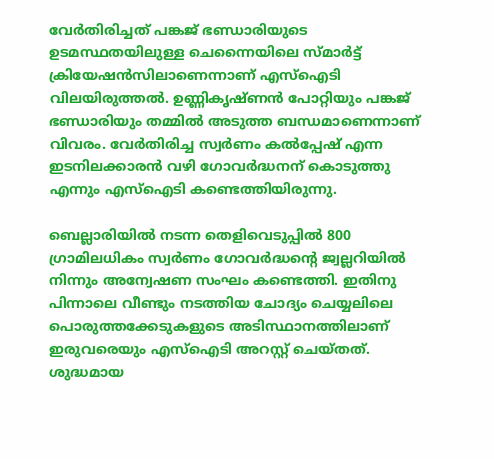വേര്‍തിരിച്ചത് പങ്കജ് ഭണ്ഡാരിയുടെ ഉടമസ്ഥതയിലുള്ള ചെന്നൈയിലെ സ്മാര്‍ട്ട് ക്രിയേഷന്‍സിലാണെന്നാണ് എസ്‌ഐടി വിലയിരുത്തല്‍. ഉണ്ണികൃഷ്ണന്‍ പോറ്റിയും പങ്കജ് ഭണ്ഡാരിയും തമ്മില്‍ അടുത്ത ബന്ധമാണെന്നാണ് വിവരം. വേര്‍തിരിച്ച സ്വര്‍ണം കല്‍പ്പേഷ് എന്ന ഇടനിലക്കാരന്‍ വഴി ഗോവര്‍ദ്ധനന് കൊടുത്തു എന്നും എസ്‌ഐടി കണ്ടെത്തിയിരുന്നു.

ബെല്ലാരിയില്‍ നടന്ന തെളിവെടുപ്പില്‍ 800 ഗ്രാമിലധികം സ്വര്‍ണം ഗോവര്‍ദ്ധന്റെ ജ്വല്ലറിയില്‍ നിന്നും അന്വേഷണ സംഘം കണ്ടെത്തി. ഇതിനു പിന്നാലെ വീണ്ടും നടത്തിയ ചോദ്യം ചെയ്യലിലെ പൊരുത്തക്കേടുകളുടെ അടിസ്ഥാനത്തിലാണ് ഇരുവരെയും എസ്‌ഐടി അറസ്റ്റ് ചെയ്തത്. ശുദ്ധമായ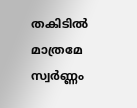തകിടില്‍ മാത്രമേ സ്വര്‍ണ്ണം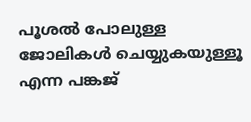പൂശല്‍ പോലുള്ള ജോലികള്‍ ചെയ്യുകയുള്ളൂ എന്ന പങ്കജ്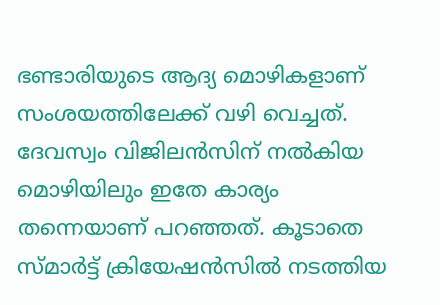ഭണ്ടാരിയുടെ ആദ്യ മൊഴികളാണ് സംശയത്തിലേക്ക് വഴി വെച്ചത്. ദേവസ്വം വിജിലന്‍സിന് നല്‍കിയ മൊഴിയിലും ഇതേ കാര്യം തന്നെയാണ് പറഞ്ഞത്. കൂടാതെ സ്മാര്‍ട്ട് ക്രിയേഷന്‍സില്‍ നടത്തിയ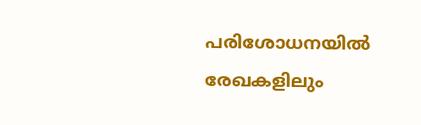പരിശോധനയില്‍ രേഖകളിലും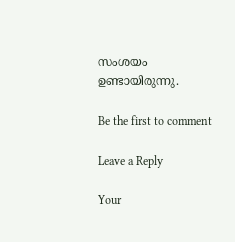സംശയം ഉണ്ടായിരുന്നു.

Be the first to comment

Leave a Reply

Your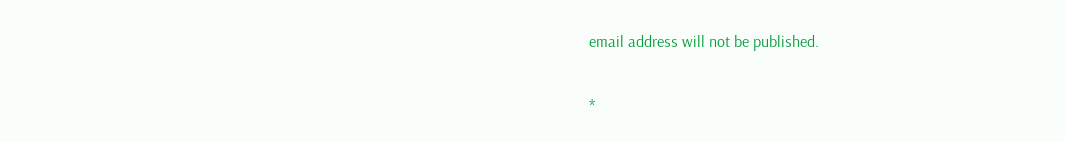email address will not be published.


*